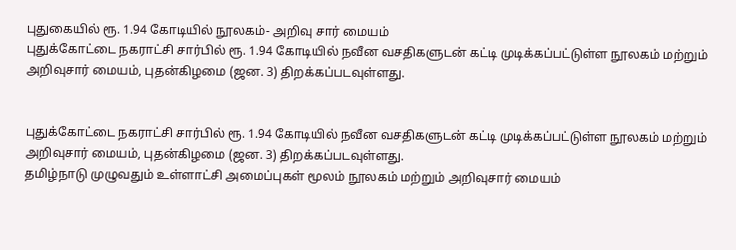புதுகையில் ரூ. 1.94 கோடியில் நூலகம்- அறிவு சார் மையம்
புதுக்கோட்டை நகராட்சி சார்பில் ரூ. 1.94 கோடியில் நவீன வசதிகளுடன் கட்டி முடிக்கப்பட்டுள்ள நூலகம் மற்றும் அறிவுசார் மையம், புதன்கிழமை (ஜன. 3) திறக்கப்படவுள்ளது.


புதுக்கோட்டை நகராட்சி சார்பில் ரூ. 1.94 கோடியில் நவீன வசதிகளுடன் கட்டி முடிக்கப்பட்டுள்ள நூலகம் மற்றும் அறிவுசார் மையம், புதன்கிழமை (ஜன. 3) திறக்கப்படவுள்ளது.
தமிழ்நாடு முழுவதும் உள்ளாட்சி அமைப்புகள் மூலம் நூலகம் மற்றும் அறிவுசார் மையம்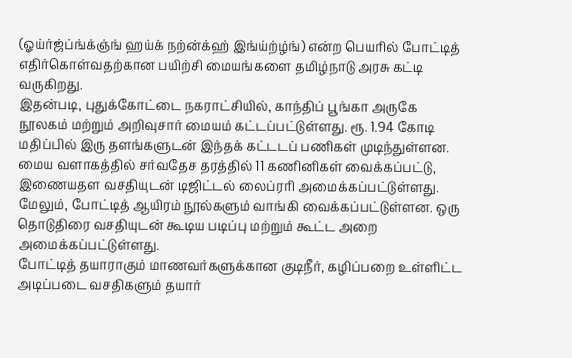(ஓய்ர்ஜ்ப்ங்க்ஞ்ங் ஹய்க் நற்ன்க்ஹ் இங்ய்ற்ழ்ங்) என்ற பெயரில் போட்டித் எதிர்கொள்வதற்கான பயிற்சி மையங்களை தமிழ்நாடு அரசு கட்டி வருகிறது.
இதன்படி, புதுக்கோட்டை நகராட்சியில், காந்திப் பூங்கா அருகே நூலகம் மற்றும் அறிவுசார் மையம் கட்டப்பட்டுள்ளது. ரூ. 1.94 கோடி மதிப்பில் இரு தளங்களுடன் இந்தக் கட்டடப் பணிகள் முடிந்துள்ளன.
மைய வளாகத்தில் சர்வதேச தரத்தில் 11 கணினிகள் வைக்கப்பட்டு, இணையதள வசதியுடன் டிஜிட்டல் லைப்ரரி அமைக்கப்பட்டுள்ளது. மேலும், போட்டித் ஆயிரம் நூல்களும் வாங்கி வைக்கப்பட்டுள்ளன. ஒரு தொடுதிரை வசதியுடன் கூடிய படிப்பு மற்றும் கூட்ட அறை அமைக்கப்பட்டுள்ளது.
போட்டித் தயாராகும் மாணவர்களுக்கான குடிநீர், கழிப்பறை உள்ளிட்ட அடிப்படை வசதிகளும் தயார்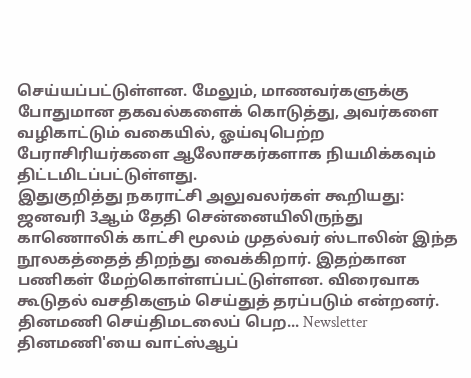செய்யப்பட்டுள்ளன. மேலும், மாணவர்களுக்கு போதுமான தகவல்களைக் கொடுத்து, அவர்களை வழிகாட்டும் வகையில், ஓய்வுபெற்ற பேராசிரியர்களை ஆலோசகர்களாக நியமிக்கவும் திட்டமிடப்பட்டுள்ளது.
இதுகுறித்து நகராட்சி அலுவலர்கள் கூறியது: ஜனவரி 3ஆம் தேதி சென்னையிலிருந்து காணொலிக் காட்சி மூலம் முதல்வர் ஸ்டாலின் இந்த நூலகத்தைத் திறந்து வைக்கிறார். இதற்கான பணிகள் மேற்கொள்ளப்பட்டுள்ளன. விரைவாக கூடுதல் வசதிகளும் செய்துத் தரப்படும் என்றனர்.
தினமணி செய்திமடலைப் பெற... Newsletter
தினமணி'யை வாட்ஸ்ஆப்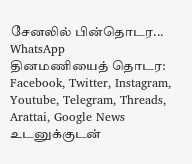சேனலில் பின்தொடர... WhatsApp
தினமணியைத் தொடர: Facebook, Twitter, Instagram, Youtube, Telegram, Threads, Arattai, Google News
உடனுக்குடன்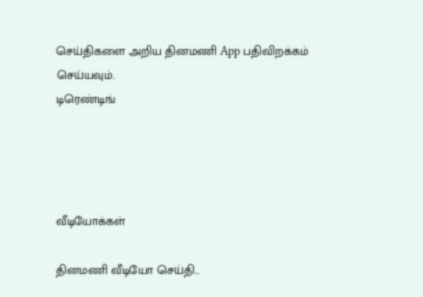செய்திகளை அறிய தினமணி App பதிவிறக்கம் செய்யவும்.
டிரெண்டிங்




வீடியோக்கள்

தினமணி வீடியோ செய்தி...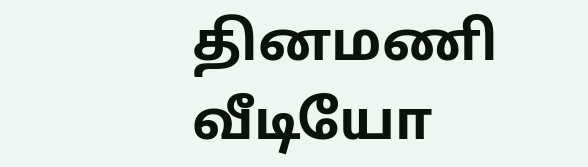தினமணி வீடியோ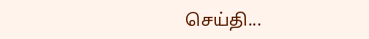செய்தி...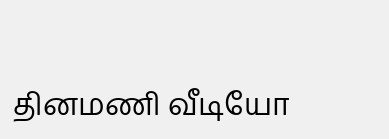தினமணி வீடியோ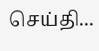செய்தி...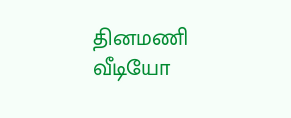தினமணி வீடியோ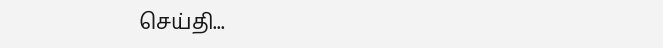செய்தி...